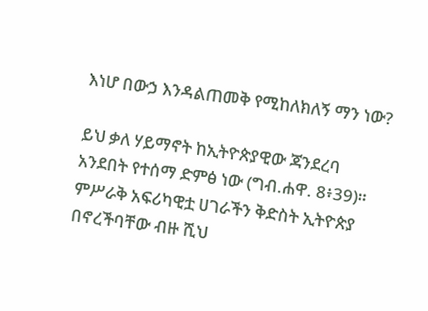እነሆ በውኃ እንዳልጠመቅ የሚከለክለኝ ማን ነው?

ይህ ቃለ ሃይማኖት ከኢትዮጵያዊው ጃንደረባ አንደበት የተሰማ ድምፅ ነው (ግብ.ሐዋ. 8፥39)። ምሥራቅ አፍሪካዊቷ ሀገራችን ቅድስት ኢትዮጵያ በኖረችባቸው ብዙ ሺህ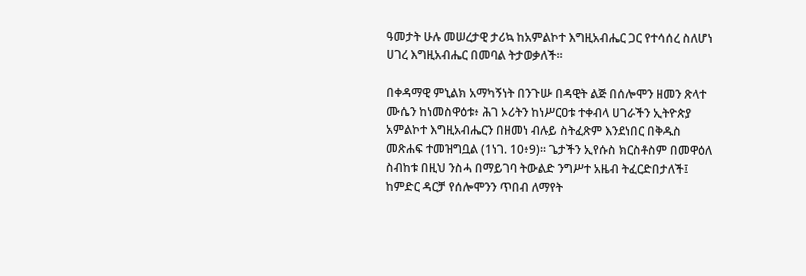ዓመታት ሁሉ መሠረታዊ ታሪኳ ከአምልኮተ እግዚአብሔር ጋር የተሳሰረ ስለሆነ ሀገረ እግዚአብሔር በመባል ትታወቃለች።

በቀዳማዊ ምኒልክ አማካኝነት በንጉሡ በዳዊት ልጅ በሰሎሞን ዘመን ጽላተ ሙሴን ከነመስዋዕቱ፥ ሕገ ኦሪትን ከነሥርዐቱ ተቀብላ ሀገራችን ኢትዮጵያ አምልኮተ እግዚአብሔርን በዘመነ ብሉይ ስትፈጽም እንደነበር በቅዱስ መጽሐፍ ተመዝግቧል (1ነገ. 10፥9)። ጌታችን ኢየሱስ ክርስቶስም በመዋዕለ ስብከቱ በዚህ ንስሓ በማይገባ ትውልድ ንግሥተ አዜብ ትፈርድበታለች፤ ከምድር ዳርቻ የሰሎሞንን ጥበብ ለማየት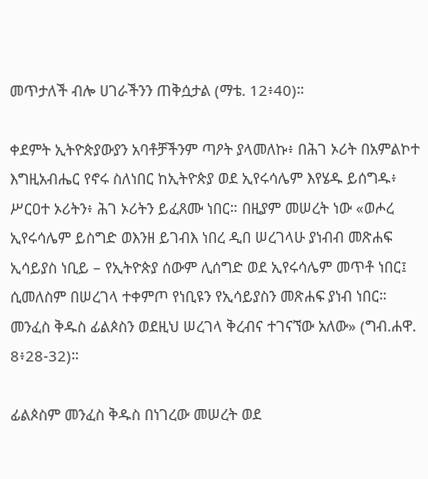መጥታለች ብሎ ሀገራችንን ጠቅሷታል (ማቴ. 12፥40)።

ቀደምት ኢትዮጵያውያን አባቶቻችንም ጣዖት ያላመለኩ፥ በሕገ ኦሪት በአምልኮተ እግዚአብሔር የኖሩ ስለነበር ከኢትዮጵያ ወደ ኢየሩሳሌም እየሄዱ ይሰግዱ፥ ሥርዐተ ኦሪትን፥ ሕገ ኦሪትን ይፈጸሙ ነበር። በዚያም መሠረት ነው «ወሖረ ኢየሩሳሌም ይስግድ ወእንዘ ይገብእ ነበረ ዲበ ሠረገላሁ ያነብብ መጽሐፍ ኢሳይያስ ነቢይ – የኢትዮጵያ ሰውም ሊሰግድ ወደ ኢየሩሳሌም መጥቶ ነበር፤ ሲመለስም በሠረገላ ተቀምጦ የነቢዩን የኢሳይያስን መጽሐፍ ያነብ ነበር። መንፈስ ቅዱስ ፊልጶስን ወደዚህ ሠረገላ ቅረብና ተገናኘው አለው» (ግብ.ሐዋ. 8፥28-32)።

ፊልጶስም መንፈስ ቅዱስ በነገረው መሠረት ወደ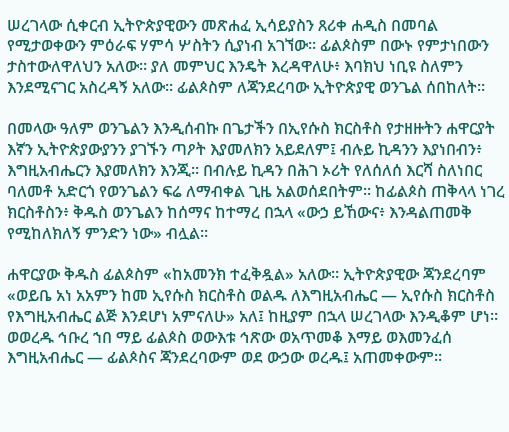ሠረገላው ሲቀርብ ኢትዮጵያዊውን መጽሐፈ ኢሳይያስን ጸሪቀ ሐዲስ በመባል የሚታወቀውን ምዕራፍ ሃምሳ ሦስትን ሲያነብ አገኘው። ፊልጶስም በውኑ የምታነበውን ታስተውለዋለህን አለው። ያለ መምህር እንዴት እረዳዋለሁ፥ እባክህ ነቢዩ ስለምን እንደሚናገር አስረዳኝ አለው። ፊልጶስም ለጃንደረባው ኢትዮጵያዊ ወንጌል ሰበከለት።

በመላው ዓለም ወንጌልን እንዲሰብኩ በጌታችን በኢየሱስ ክርስቶስ የታዘዙትን ሐዋርያት እኛን ኢትዮጵያውያንን ያገኙን ጣዖት እያመለክን አይደለም፤ ብሉይ ኪዳንን እያነበብን፥ እግዚአብሔርን እያመለክን እንጂ። በብሉይ ኪዳን በሕገ ኦሪት የለሰለሰ እርሻ ስለነበር ባለመቶ አድርጎ የወንጌልን ፍሬ ለማብቀል ጊዜ አልወሰደበትም። ከፊልጶስ ጠቅላላ ነገረ ክርስቶስን፥ ቅዱስ ወንጌልን ከሰማና ከተማረ በኋላ «ውኃ ይኸውና፥ እንዳልጠመቅ የሚከለክለኝ ምንድን ነው» ብሏል።

ሐዋርያው ቅዱስ ፊልጶስም «ከአመንክ ተፈቅዷል» አለው። ኢትዮጵያዊው ጃንደረባም «ወይቤ አነ አአምን ከመ ኢየሱስ ክርስቶስ ወልዱ ለእግዚአብሔር — ኢየሱስ ክርስቶስ የእግዚአብሔር ልጅ እንደሆነ አምናለሁ» አለ፤ ከዚያም በኋላ ሠረገላው እንዲቆም ሆነ። ወወረዱ ኅቡረ ኀበ ማይ ፊልጶስ ወውእቱ ኅጽው ወአጥመቆ እማይ ወእመንፈሰ እግዚአብሔር — ፊልጶስና ጃንደረባውም ወደ ውኃው ወረዱ፤ አጠመቀውም።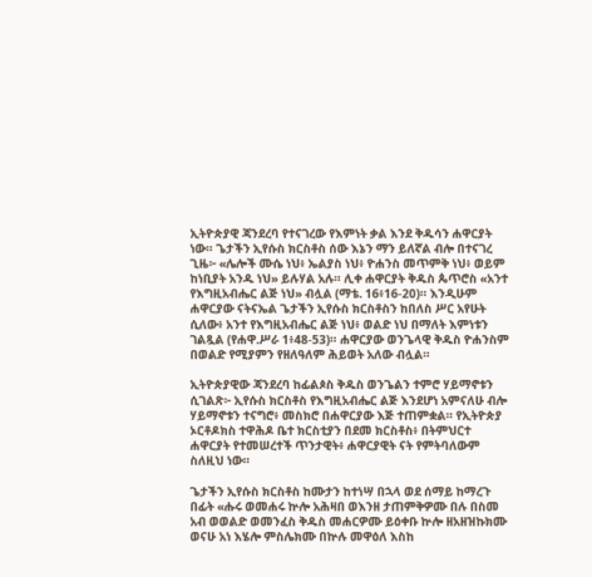ኢትዮጵያዊ ጃንደረባ የተናገረው የእምነት ቃል እንደ ቅዱሳን ሐዋርያት ነው። ጌታችን ኢየሱስ ክርስቶስ ሰው እኔን ማን ይለኛል ብሎ በተናገረ ጊዜ፦ «ሌሎች ሙሴ ነህ፥ ኤልያስ ነህ፥ ዮሐንስ መጥምቅ ነህ፥ ወይም ከነቢያት አንዱ ነህ» ይሉሃል አሉ። ሊቀ ሐዋርያት ቅዱስ ጴጥሮስ «አንተ የእግዚአብሔር ልጅ ነህ» ብሏል (ማቴ. 16፥16-20)። እንዲሁም ሐዋርያው ናትናኤል ጌታችን ኢየሱስ ክርስቶስን ከበለስ ሥር አየሁት ሲለው፥ አንተ የእግዚአብሔር ልጅ ነህ፥ ወልድ ነህ በማለት እምነቱን ገልጿል (የሐዋ.ሥራ 1፥48-53)። ሐዋርያው ወንጌላዊ ቅዱስ ዮሐንስም በወልድ የሚያምን የዘለዓለም ሕይወት አለው ብሏል።

ኢትዮጵያዊው ጃንደረባ ከፊልጶስ ቅዱስ ወንጌልን ተምሮ ሃይማኖቱን ሲገልጽ፦ ኢየሱስ ክርስቶስ የእግዚአብሔር ልጅ እንደሆነ አምናለሁ ብሎ ሃይማኖቱን ተናግሮ፥ መስክሮ በሐዋርያው እጅ ተጠምቋል። የኢትዮጵያ ኦርቶዶክስ ተዋሕዶ ቤተ ክርስቲያን በደመ ክርስቶስ፥ በትምህርተ ሐዋርያት የተመሠረተች ጥንታዊት፥ ሐዋርያዊት ናት የምትባለውም ስለዚህ ነው።

ጌታችን ኢየሱስ ክርስቶስ ከሙታን ከተነሣ በኋላ ወደ ሰማይ ከማረጉ በፊት «ሑሩ ወመሐሩ ኵሎ አሕዛበ ወእንዘ ታጠምቅዎሙ በሉ በስመ አብ ወወልድ ወመንፈስ ቅዱስ መሐርዎሙ ይዕቀቡ ኵሎ ዘአዘዝኩክሙ ወናሁ አነ እሄሎ ምስሌክሙ በኵሉ መዋዕለ እስከ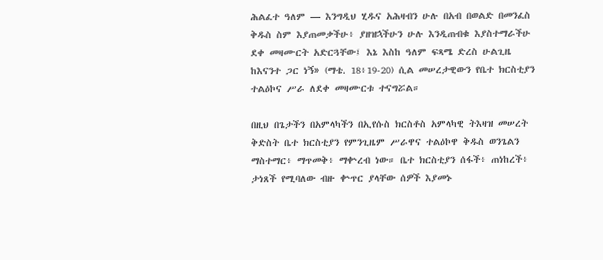ሕልፈተ ዓለም — እንግዲህ ሂዱና አሕዛብን ሁሉ በአብ በወልድ በመንፈስ ቅዱስ ስም እያጠመቃችሁ፥ ያዘዝኋችሁን ሁሉ እንዲጠብቁ እያስተማራችሁ ደቀ መዛሙርት አድርጓቸው፤ እኔ እስከ ዓለም ፍጻሜ ድረስ ሁልጊዜ ከእናንተ ጋር ነኝ» (ማቴ. 18፥19-20) ሲል መሠረታዊውን የቤተ ክርስቲያን ተልዕኮና ሥራ ለደቀ መዛሙርቱ ተናግሯል።

በዚህ በጌታችን በአምላካችን በኢየሱስ ክርስቶስ አምላካዊ ትእዛዝ መሠረት ቅድስት ቤተ ክርስቲያን የምንጊዜም ሥራዋና ተልዕኮዋ ቅዱስ ወንጌልን ማስተማር፥ ማጥመቅ፥ ማቍረብ ነው። ቤተ ክርስቲያን ሰፋች፥ ጠነከረች፥ ታነጸች የሚባለው ብዙ ቍጥር ያላቸው ሰዎች እያመኑ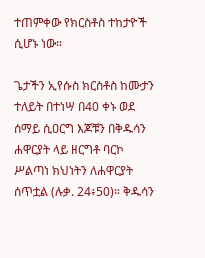ተጠምቀው የክርስቶስ ተከታዮች ሲሆኑ ነው።

ጌታችን ኢየሱስ ክርስቶስ ከሙታን ተለይት በተነሣ በ40 ቀኑ ወደ ሰማይ ሲዐርግ እጆቹን በቅዱሳን ሐዋርያት ላይ ዘርግቶ ባርኮ ሥልጣነ ክህነትን ለሐዋርያት ሰጥቷል (ሉቃ. 24፥50)። ቅዱሳን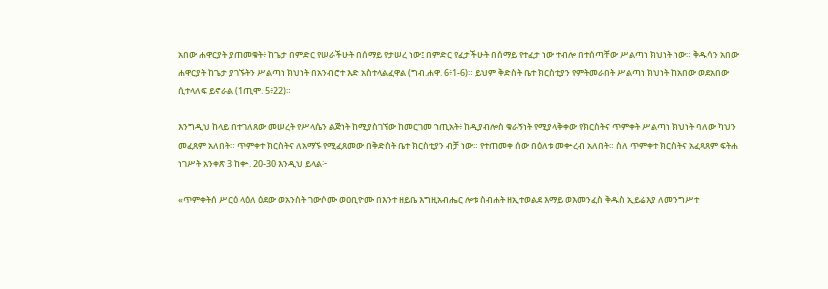አበው ሐዋርያት ያጠመቁት፥ ከጌታ በምድር የሠራችሁት በሰማይ የታሠረ ነው፤ በምድር የፈታችሁት በሰማይ የተፈታ ነው ተብሎ በተሰጣቸው ሥልጣነ ክህነት ነው። ቅዱሳን አበው ሐዋርያት ከጌታ ያገኙትን ሥልጣነ ክህነት በአንብሮተ እድ አስተላልፈዋል (ግብ.ሐዋ. 6፥1-6)። ይህም ቅድስት ቤተ ክርስቲያን የምትመራበት ሥልጣነ ክህነት ከአበው ወደአበው ሲተላለፍ ይኖራል (1ጢሞ. 5፥22)።

እንግዲህ ከላይ በተገለጸው መሠረት የሥላሴን ልጅነት ከሚያስገኘው ከመርገመ ኀጢአት፥ ከዲያብሎስ ቁራኝነት የሚያላቅቀው የክርስትና ጥምቀት ሥልጣነ ክህነት ባለው ካህን መፈጸም አለበት። ጥምቀተ ክርስትና ለአማኙ የሚፈጸመው በቅድስት ቤተ ክርስቲያን ብቻ ነው። የተጠመቀ ሰው በዕለቱ መቍረብ አለበት። ስለ ጥምቀተ ክርስትና አፈጻጸም ፍትሐ ነገሥት አንቀጽ 3 ከቍ. 20-30 እንዲህ ይላል፦

«ጥምቀትሰ ሥርዕ ላዕለ ዕደው ወአንስት ገውሶሙ ወዐቢዮሙ በእንተ ዘይቤ እግዚአብሔር ሎቱ ስብሐት ዘኢተወልደ እማይ ወእመንፈስ ቅዱስ ኢይሬእያ ለመንግሥተ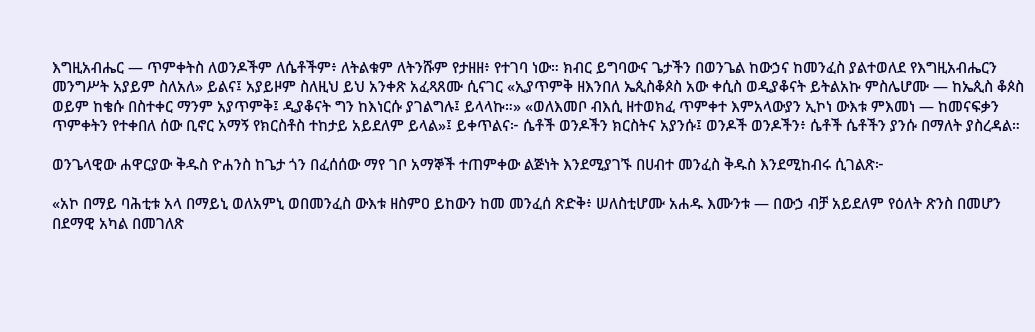እግዚአብሔር — ጥምቀትስ ለወንዶችም ለሴቶችም፥ ለትልቁም ለትንሹም የታዘዘ፥ የተገባ ነው። ክብር ይግባውና ጌታችን በወንጌል ከውኃና ከመንፈስ ያልተወለደ የእግዚአብሔርን መንግሥት አያይም ስለአለ» ይልና፤ አያይዞም ስለዚህ ይህ አንቀጽ አፈጻጸሙ ሲናገር «ኢያጥምቅ ዘእንበለ ኤጲስቆጶስ አው ቀሲስ ወዲያቆናት ይትልአኩ ምስሌሆሙ — ከኤጲስ ቆጶስ ወይም ከቄሱ በስተቀር ማንም አያጥምቅ፤ ዲያቆናት ግን ከእነርሱ ያገልግሉ፤ ይላላኩ።» «ወለእመቦ ብእሲ ዘተወክፈ ጥምቀተ እምአላውያን ኢኮነ ውእቱ ምእመነ — ከመናፍቃን ጥምቀትን የተቀበለ ሰው ቢኖር አማኝ የክርስቶስ ተከታይ አይደለም ይላል»፤ ይቀጥልና፦ ሴቶች ወንዶችን ክርስትና አያንሱ፤ ወንዶች ወንዶችን፥ ሴቶች ሴቶችን ያንሱ በማለት ያስረዳል።

ወንጌላዊው ሐዋርያው ቅዱስ ዮሐንስ ከጌታ ጎን በፈሰሰው ማየ ገቦ አማኞች ተጠምቀው ልጅነት እንደሚያገኙ በሀብተ መንፈስ ቅዱስ እንደሚከብሩ ሲገልጽ፦

«አኮ በማይ ባሕቲቱ አላ በማይኒ ወለአምኒ ወበመንፈስ ውእቱ ዘስምዐ ይከውን ከመ መንፈሰ ጽድቅ፥ ሠለስቲሆሙ አሐዱ እሙንቱ — በውኃ ብቻ አይደለም የዕለት ጽንስ በመሆን በደማዊ አካል በመገለጽ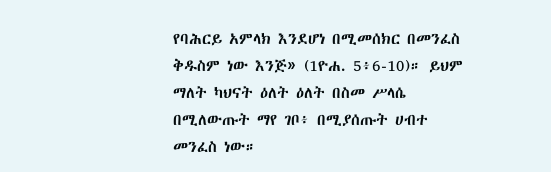የባሕርይ አምላክ እንደሆነ በሚመሰክር በመንፈስ ቅዱስም ነው እንጅ» (1ዮሐ. 5፥6-10)። ይህም ማለት ካህናት ዕለት ዕለት በስመ ሥላሴ በሚለውጡት ማየ ገቦ፥ በሚያሰጡት ሀብተ መንፈስ ነው።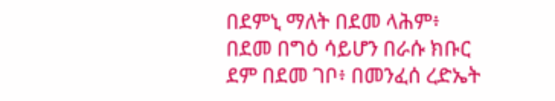በደምኒ ማለት በደመ ላሕም፥ በደመ በግዕ ሳይሆን በራሱ ክቡር ደም በደመ ገቦ፥ በመንፈሰ ረድኤት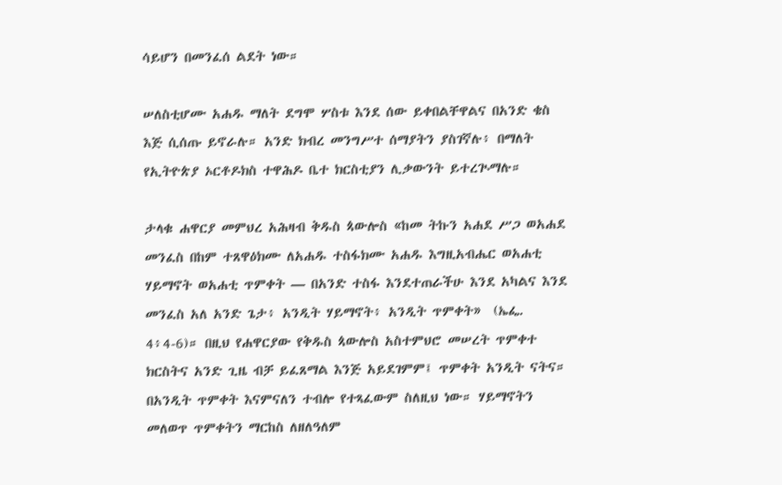ሳይሆን በመንፈሰ ልደት ነው።

ሠለስቲሆሙ አሐዱ ማለት ደግሞ ሦስቱ እንደ ሰው ይቀበልቸዋልና በአንድ ቄስ እጅ ሲሰጡ ይኖራሉ። አንድ ክብረ መንግሥተ ሰማያትን ያስገኛሉ፥ በማለት የኢትዮጵያ ኦርቶዶክስ ተዋሕዶ ቤተ ክርስቲያን ሊቃውንት ይተረጒማሉ።

ታላቁ ሐዋርያ መምህረ አሕዛብ ቅዱስ ጳውሎስ «ከመ ትኩን አሐደ ሥጋ ወአሐደ መንፈስ በከም ተጸዋዕክሙ ለአሐዱ ተስፋክሙ አሐዱ እግዚአብሔር ወአሐቲ ሃይማኖት ወአሐቲ ጥምቀት — በአንድ ተስፋ እንደተጠራችሁ እንደ አካልና እንደ መንፈስ አለ አንድ ጌታ፥ አንዲት ሃይማኖት፥ አንዲት ጥምቀት»  (ኤፌ. 4፥4-6)። በዚህ የሐዋርያው የቅዱስ ጳውሎስ አስተምህሮ መሠረት ጥምቀተ ክርስትና አንድ ጊዜ ብቻ ይፈጸማል እንጅ አይደገምም፤ ጥምቀት አንዲት ናትና። በአንዲት ጥምቀት እናምናለን ተብሎ የተጻፈውም ስለዚህ ነው። ሃይማኖትን መለወጥ ጥምቀትን ማርከስ ለዘለዓለም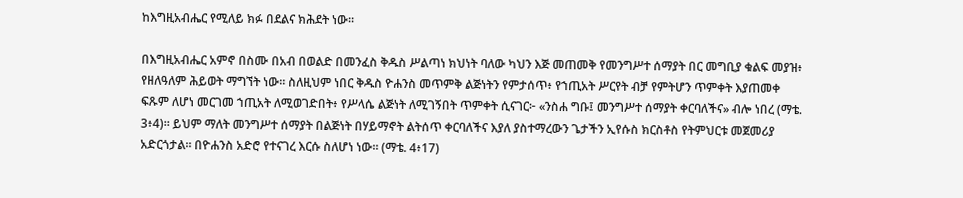ከእግዚአብሔር የሚለይ ክፉ በደልና ክሕደት ነው።

በእግዚአብሔር አምኖ በስሙ በአብ በወልድ በመንፈስ ቅዱስ ሥልጣነ ክህነት ባለው ካህን እጅ መጠመቅ የመንግሥተ ሰማያት በር መግቢያ ቁልፍ መያዝ፥ የዘለዓለም ሕይወት ማግኘት ነው። ስለዚህም ነበር ቅዱስ ዮሐንስ መጥምቅ ልጅነትን የምታሰጥ፥ የኀጢአት ሥርየት ብቻ የምትሆን ጥምቀት እያጠመቀ ፍጹም ለሆነ መርገመ ኀጢአት ለሚወገድበት፥ የሥላሴ ልጅነት ለሚገኝበት ጥምቀት ሲናገር፦ «ንስሐ ግቡ፤ መንግሥተ ሰማያት ቀርባለችና» ብሎ ነበረ (ማቴ. 3፥4)። ይህም ማለት መንግሥተ ሰማያት በልጅነት በሃይማኖት ልትሰጥ ቀርባለችና እያለ ያስተማረውን ጌታችን ኢየሱስ ክርስቶስ የትምህርቱ መጀመሪያ አድርጎታል። በዮሐንስ አድሮ የተናገረ እርሱ ስለሆነ ነው። (ማቴ. 4፥17)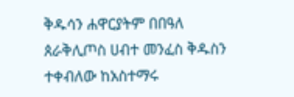ቅዱሳን ሐዋርያትም በበዓለ ጰራቅሊጦስ ሀብተ መንፈስ ቅዱስን ተቀብለው ከአስተማሩ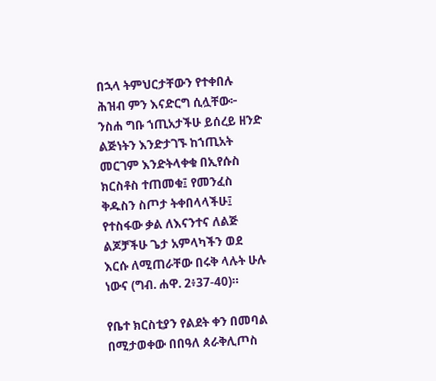በኋላ ትምህርታቸውን የተቀበሉ ሕዝብ ምን እናድርግ ሲሏቸው፦ ንስሐ ግቡ ኀጢአታችሁ ይሰረይ ዘንድ ልጅነትን እንድታገኙ ከኀጢአት መርገም እንድትላቀቁ በኢየሱስ ክርስቶስ ተጠመቁ፤ የመንፈስ ቅዱስን ስጦታ ትቀበላላችሁ፤ የተስፋው ቃል ለእናንተና ለልጅ ልጆቻችሁ ጌታ አምላካችን ወደ እርሱ ለሚጠራቸው በሩቅ ላሉት ሁሉ ነውና (ግብ. ሐዋ. 2፥37-40)።

የቤተ ክርስቲያን የልደት ቀን በመባል በሚታወቀው በበዓለ ጰራቅሊጦስ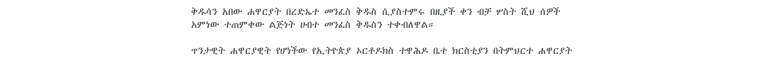ቅዱሳን አበው ሐዋርያት በረድኤተ መንፈስ ቅዱስ ሲያስተምሩ በዚያች ቀን ብቻ ሦስት ሺህ ሰዎች አምነው ተጠምቀው ልጅነት ሀብተ መንፈስ ቅዱስን ተቀብለዋል።

ጥንታዊት ሐዋርያዊት የሆነችው የኢትዮጵያ ኦርቶዶክስ ተዋሕዶ ቤተ ክርስቲያን በትምህርተ ሐዋርያት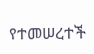የተመሠረተች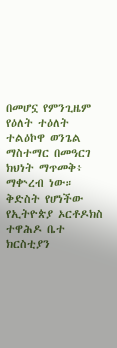በመሆኗ የምንጊዜም የዕለት ተዕለት ተልዕኮዋ ወንጌል ማስተማር በመዓርገ ክህነት ማጥመቅ፥ ማቍረብ ነው። ቅድስት የሆነችው የኢትዮጵያ ኦርቶዶክስ ተዋሕዶ ቤተ ክርስቲያን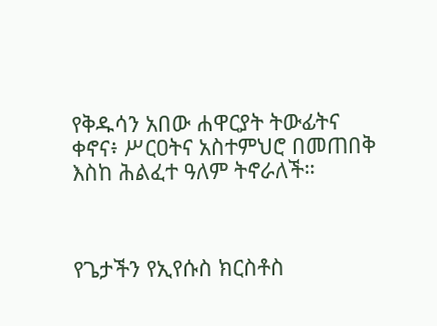የቅዱሳን አበው ሐዋርያት ትውፊትና ቀኖና፥ ሥርዐትና አስተምህሮ በመጠበቅ እስከ ሕልፈተ ዓለም ትኖራለች።



የጌታችን የኢየሱስ ክርስቶስ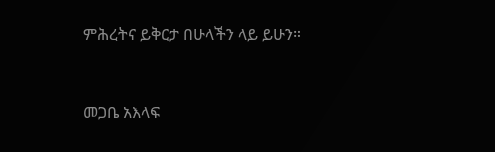ምሕረትና ይቅርታ በሁላችን ላይ ይሁን።



መጋቤ አእላፍ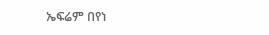ኤፍሬም በየነ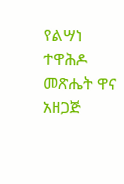የልሣነ ተዋሕዶ መጽሔት ዋና አዘጋጅ